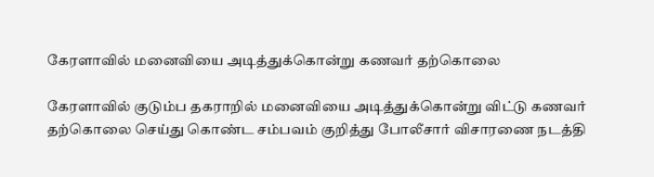கேரளாவில் மனைவியை அடித்துக்கொன்று கணவர் தற்கொலை

கேரளாவில் குடும்ப தகராறில் மனைவியை அடித்துக்கொன்று விட்டு கணவர் தற்கொலை செய்து கொண்ட சம்பவம் குறித்து போலீசார் விசாரணை நடத்தி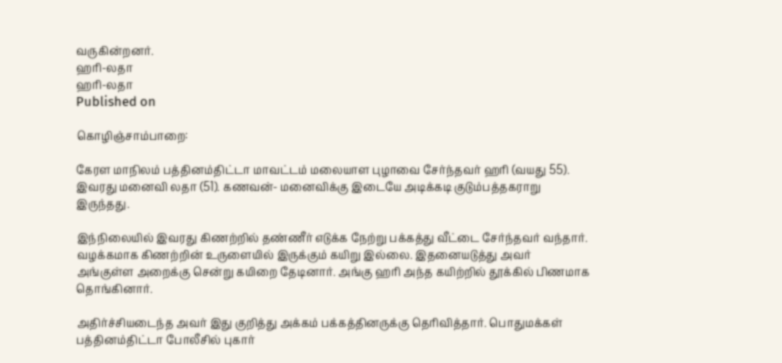வருகின்றனர்.
ஹரி-லதா
ஹரி-லதா
Published on

கொழிஞ்சாம்பாறை:

கேரள மாநிலம் பத்தினம்திட்டா மாவட்டம் மலையாள புழாவை சேர்ந்தவர் ஹரி (வயது 55). இவரது மனைவி லதா (51). கணவன்- மனைவிக்கு இடையே அடிக்கடி குடும்பத்தகராறு இருந்தது.

இந்நிலையில் இவரது கிணற்றில் தண்ணீர் எடுக்க நேற்று பக்கத்து வீட்டை சேர்ந்தவர் வந்தார். வழக்கமாக கிணற்றின் உருளையில் இருக்கும் கயிறு இல்லை. இதனையடுத்து அவர் அங்குள்ள அறைக்கு சென்று கயிறை தேடினார். அங்கு ஹரி அந்த கயிற்றில் தூக்கில் பிணமாக தொங்கினார்.

அதிர்ச்சியடைந்த அவர் இது குறித்து அக்கம் பக்கத்தினருக்கு தெரிவித்தார். பொதுமக்கள் பத்தினம்திட்டா போலீசில் புகார்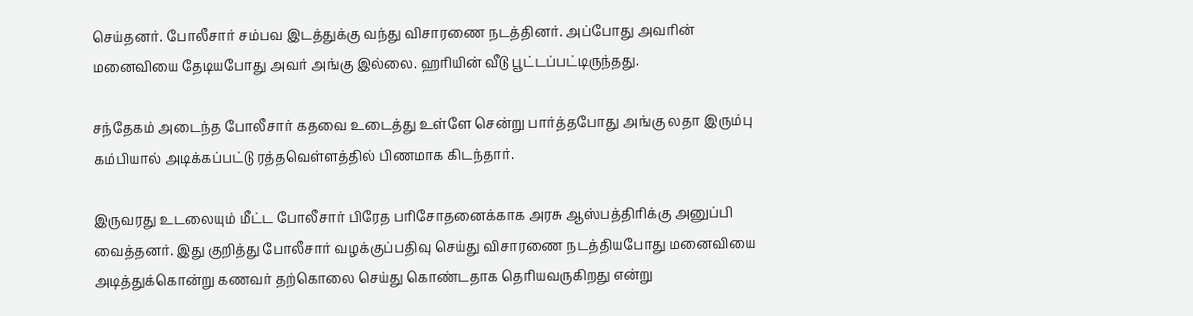செய்தனர். போலீசார் சம்பவ இடத்துக்கு வந்து விசாரணை நடத்தினர். அப்போது அவரின் மனைவியை தேடியபோது அவர் அங்கு இல்லை. ஹரியின் வீடு பூட்டப்பட்டிருந்தது.

சந்தேகம் அடைந்த போலீசார் கதவை உடைத்து உள்ளே சென்று பார்த்தபோது அங்கு லதா இரும்பு கம்பியால் அடிக்கப்பட்டு ரத்தவெள்ளத்தில் பிணமாக கிடந்தார்.

இருவரது உடலையும் மீட்ட போலீசார் பிரேத பரிசோதனைக்காக அரசு ஆஸ்பத்திரிக்கு அனுப்பி வைத்தனர். இது குறித்து போலீசார் வழக்குப்பதிவு செய்து விசாரணை நடத்தியபோது மனைவியை அடித்துக்கொன்று கணவர் தற்கொலை செய்து கொண்டதாக தெரியவருகிறது என்று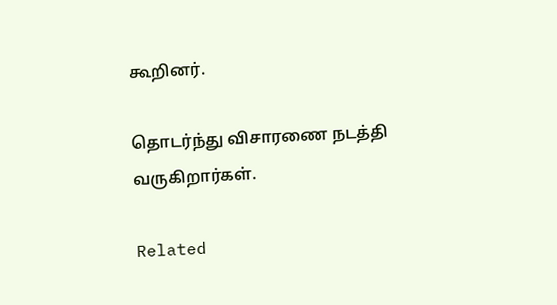கூறினர்.

தொடர்ந்து விசாரணை நடத்தி வருகிறார்கள்.

Related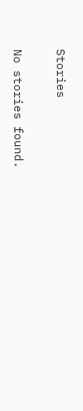Stories

No stories found.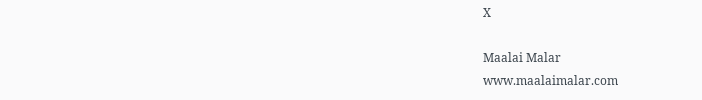X

Maalai Malar
www.maalaimalar.com